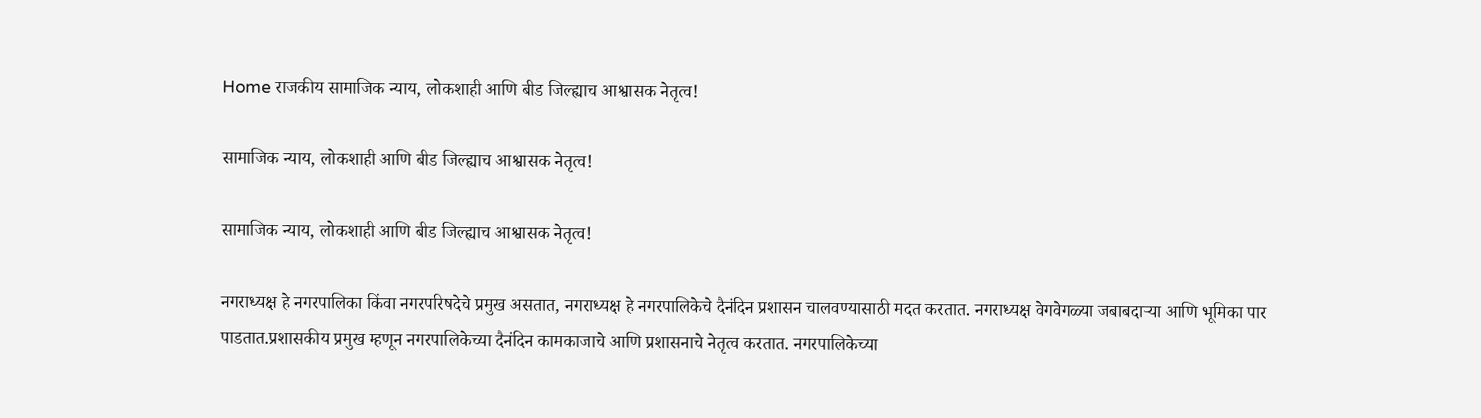Home राजकीय सामाजिक न्याय, लोकशाही आणि बीड जिल्ह्याच आश्वासक नेतृत्व!

सामाजिक न्याय, लोकशाही आणि बीड जिल्ह्याच आश्वासक नेतृत्व!

सामाजिक न्याय, लोकशाही आणि बीड जिल्ह्याच आश्वासक नेतृत्व!

नगराध्यक्ष हे नगरपालिका किंवा नगरपरिषदेचे प्रमुख असतात, नगराध्यक्ष हे नगरपालिकेचे दैनंदिन प्रशासन चालवण्यासाठी मदत करतात. नगराध्यक्ष वेगवेगळ्या जबाबदाऱ्या आणि भूमिका पार पाडतात.प्रशासकीय प्रमुख म्हणून नगरपालिकेच्या दैनंदिन कामकाजाचे आणि प्रशासनाचे नेतृत्व करतात. नगरपालिकेच्या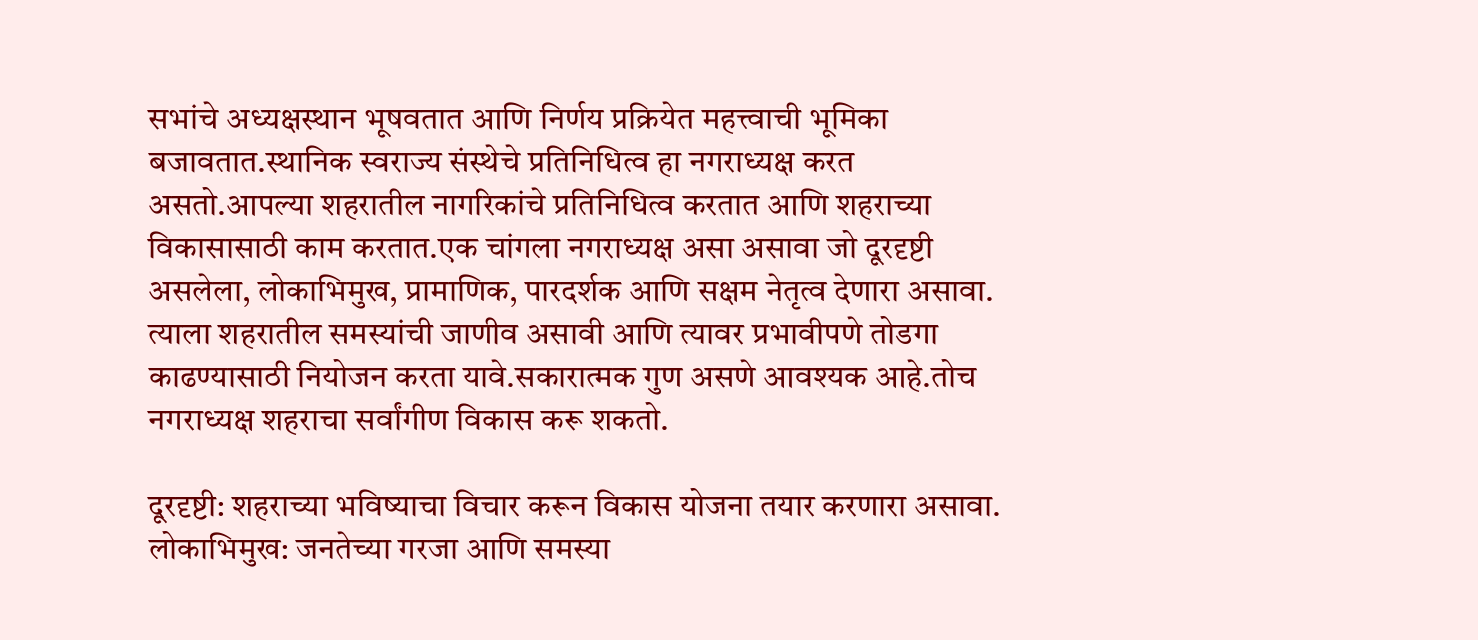सभांचे अध्यक्षस्थान भूषवतात आणि निर्णय प्रक्रियेत महत्त्वाची भूमिका बजावतात.स्थानिक स्वराज्य संस्थेचे प्रतिनिधित्व हा नगराध्यक्ष करत असतो.आपल्या शहरातील नागरिकांचे प्रतिनिधित्व करतात आणि शहराच्या विकासासाठी काम करतात.एक चांगला नगराध्यक्ष असा असावा जो दूरदृष्टी असलेला, लोकाभिमुख, प्रामाणिक, पारदर्शक आणि सक्षम नेतृत्व देणारा असावा. त्याला शहरातील समस्यांची जाणीव असावी आणि त्यावर प्रभावीपणे तोडगा काढण्यासाठी नियोजन करता यावे.सकारात्मक गुण असणे आवश्यक आहे.तोच नगराध्यक्ष शहराचा सर्वांगीण विकास करू शकतो.

दूरदृष्टी: शहराच्या भविष्याचा विचार करून विकास योजना तयार करणारा असावा. लोकाभिमुख: जनतेच्या गरजा आणि समस्या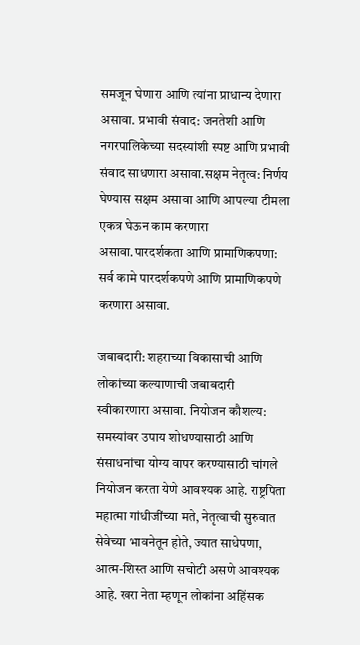समजून घेणारा आणि त्यांना प्राधान्य देणारा असावा. प्रभावी संवाद: जनतेशी आणि नगरपालिकेच्या सदस्यांशी स्पष्ट आणि प्रभावी संवाद साधणारा असावा.सक्षम नेतृत्व: निर्णय घेण्यास सक्षम असावा आणि आपल्या टीमला एकत्र घेऊन काम करणारा असावा.पारदर्शकता आणि प्रामाणिकपणा: सर्व कामे पारदर्शकपणे आणि प्रामाणिकपणे करणारा असावा.

जबाबदारी: शहराच्या विकासाची आणि लोकांच्या कल्याणाची जबाबदारी स्वीकारणारा असावा. नियोजन कौशल्य: समस्यांवर उपाय शोधण्यासाठी आणि संसाधनांचा योग्य वापर करण्यासाठी चांगले नियोजन करता येणे आवश्यक आहे. राष्ट्रपिता महात्मा गांधीजींच्या मते, नेतृत्वाची सुरुवात सेवेच्या भावनेतून होते, ज्यात साधेपणा, आत्म-शिस्त आणि सचोटी असणे आवश्यक आहे. खरा नेता म्हणून लोकांना अहिंसक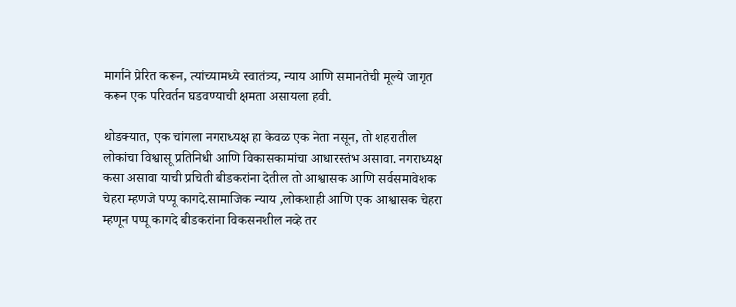मार्गाने प्रेरित करून, त्यांच्यामध्ये स्वातंत्र्य, न्याय आणि समानतेची मूल्ये जागृत करून एक परिवर्तन घडवण्याची क्षमता असायला हवी.

थोडक्यात, एक चांगला नगराध्यक्ष हा केवळ एक नेता नसून, तो शहरातील लोकांचा विश्वासू प्रतिनिधी आणि विकासकामांचा आधारस्तंभ असावा. नगराध्यक्ष कसा असावा याची प्रचिती बीडकरांना देतील तो आश्वासक आणि सर्वसमावेशक चेहरा म्हणजे पप्पू कागदे.सामाजिक न्याय ,लोकशाही आणि एक आश्वासक चेहरा म्हणून पप्पू कागदे बीडकरांना विकसनशील नव्हे तर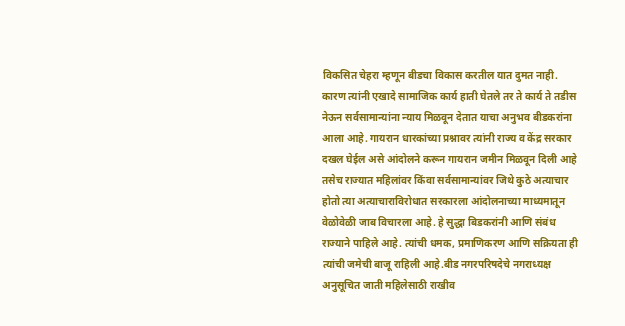विकसित चेहरा म्हणून बीडचा विकास करतील यात दुमत नाही. कारण त्यांनी एखादे सामाजिक कार्य हाती घेतले तर ते कार्य ते तडीस नेऊन सर्वसामान्यांना न्याय मिळवून देतात याचा अनुभव बीडकरांना आला आहे. गायरान धारकांच्या प्रश्नावर त्यांनी राज्य व केंद्र सरकार दखल घेईल असे आंदोलने करून गायरान जमीन मिळवून दिली आहे तसेच राज्यात महिलांवर किंवा सर्वसामान्यांवर जिथे कुठे अत्याचार होतो त्या अत्याचाराविरोधात सरकारला आंदोलनाच्या माध्यमातून वेळोवेळी जाब विचारला आहे. हे सुद्धा बिडकरांनी आणि संबंध राज्याने पाहिले आहे. त्यांची धमक, प्रमाणिकरण आणि सक्रियता ही त्यांची जमेची बाजू राहिली आहे.बीड नगरपरिषदेचे नगराध्यक्ष अनुसूचित जाती महिलेसाठी राखीव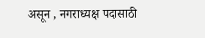असून , नगराध्यक्ष पदासाठी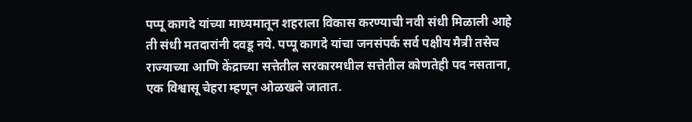पप्पू कागदे यांच्या माध्यमातून शहराला विकास करण्याची नवी संधी मिळाली आहे ती संधी मतदारांनी दवडू नये. पप्पू कागदे यांचा जनसंपर्क सर्व पक्षीय मैत्री तसेच राज्याच्या आणि केंद्राच्या सत्तेतील सरकारमधील सत्तेतील कोणतेही पद नसताना, एक विश्वासू चेहरा म्हणून ओळखले जातात.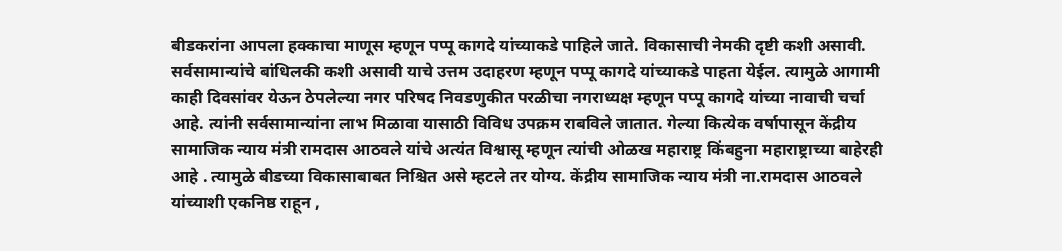बीडकरांना आपला हक्काचा माणूस म्हणून पप्पू कागदे यांच्याकडे पाहिले जाते. विकासाची नेमकी दृष्टी कशी असावी. सर्वसामान्यांचे बांधिलकी कशी असावी याचे उत्तम उदाहरण म्हणून पप्पू कागदे यांच्याकडे पाहता येईल. त्यामुळे आगामी काही दिवसांवर येऊन ठेपलेल्या नगर परिषद निवडणुकीत परळीचा नगराध्यक्ष म्हणून पप्पू कागदे यांच्या नावाची चर्चा आहे. त्यांनी सर्वसामान्यांना लाभ मिळावा यासाठी विविध उपक्रम राबविले जातात. गेल्या कित्येक वर्षापासून केंद्रीय सामाजिक न्याय मंत्री रामदास आठवले यांचे अत्यंत विश्वासू म्हणून त्यांची ओळख महाराष्ट्र किंबहुना महाराष्ट्राच्या बाहेरही आहे . त्यामुळे बीडच्या विकासाबाबत निश्चित असे म्हटले तर योग्य. केंद्रीय सामाजिक न्याय मंत्री ना.रामदास आठवले यांच्याशी एकनिष्ठ राहून ,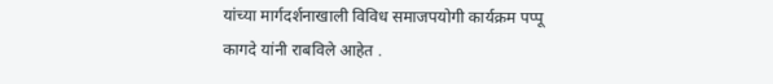यांच्या मार्गदर्शनाखाली विविध समाजपयोगी कार्यक्रम पप्पू कागदे यांनी राबविले आहेत .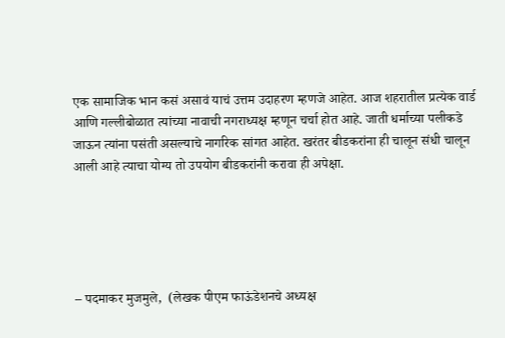एक सामाजिक भान कसं असावं याचं उत्तम उदाहरण म्हणजे आहेत. आज शहरातील प्रत्येक वार्ड आणि गल्लीबोळात त्यांच्या नावाची नगराध्यक्ष म्हणून चर्चा होत आहे. जाती धर्माच्या पलीकडे जाऊन त्यांना पसंती असल्याचे नागरिक सांगत आहेत. खरंतर बीडकरांना ही चालून संधी चालून आली आहे त्याचा योग्य तो उपयोग बीडकरांनी करावा ही अपेक्षा.





– पदमाकर मुजमुले,  (लेखक पीएम फाऊंडेशनचे अध्यक्ष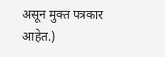असून मुक्त पत्रकार आहेत.)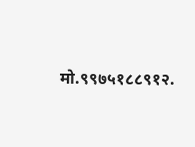मो.९९७५१८८९१२.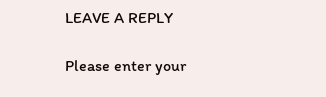LEAVE A REPLY

Please enter your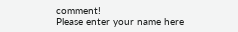comment!
Please enter your name here